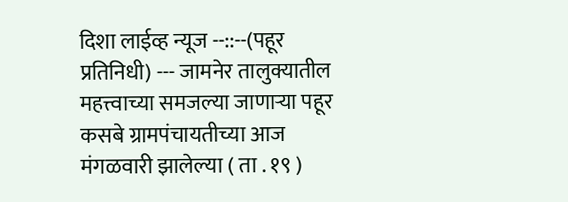दिशा लाईव्ह न्यूज --::--(पहूर प्रतिनिधी) --- जामनेर तालुक्यातील महत्त्वाच्या समजल्या जाणाऱ्या पहूर कसबे ग्रामपंचायतीच्या आज मंगळवारी झालेल्या ( ता . १९ )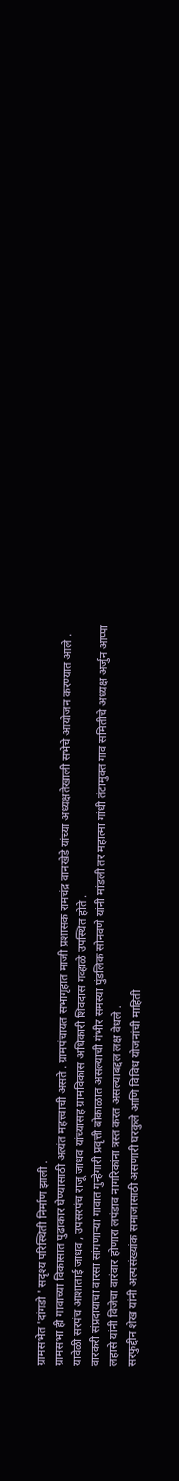ग्रामसभेत 'दांगडो ' सदृश्य परिस्थिती निर्माण झाली .
ग्रामसभा ही गावाच्या विकासात पुढाकार घेण्यासाठी अत्यंत महत्त्वाची असते . ग्रामपंचायत सभागृहात माजी प्रशासक रामचंद्र वानखेडे यांच्या अध्यक्षतेखाली सभेचे आयोजन करण्यात आले . यावेळी सरपंच आशाताई जाधव , उपसरपंच राजू जाधव यांच्यासह ग्रामविकास अधिकारी शिवदास गव्हाळे उपस्थित होते .
वारकरी संप्रदायाचा वारसा सांगणाऱ्या गावात गुन्हेगारी प्रवृत्ती बोकाळात असल्याची गंभीर समस्या पुंडलिक सोनवणे यांनी मांडली तर महात्मा गांधी तंटामुक्त गाव समितीचे अध्यक्ष अर्जुन आप्पा लहासे यांनी विजेचा वारंवार होणारा लपंडाव नागरिकांना त्रस्त करत असल्याबद्दल लक्ष वेधले .
सरफुद्दीन शेख यांनी अल्पसंख्यांक समाजासाठी असणारी घरकुले आणि विविध योजनांची माहिती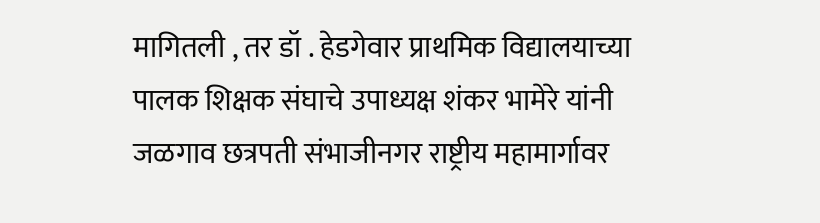मागितली , तर डॉ . हेडगेवार प्राथमिक विद्यालयाच्या पालक शिक्षक संघाचे उपाध्यक्ष शंकर भामेरे यांनी जळगाव छत्रपती संभाजीनगर राष्ट्रीय महामार्गावर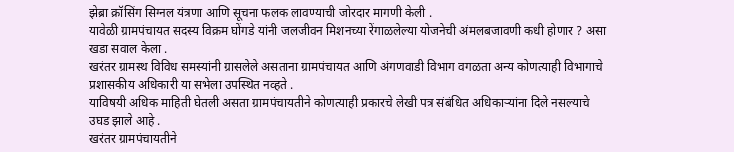झेब्रा क्रॉसिंग सिग्नल यंत्रणा आणि सूचना फलक लावण्याची जोरदार मागणी केली .
यावेळी ग्रामपंचायत सदस्य विक्रम घोंगडे यांनी जलजीवन मिशनच्या रेंगाळलेल्या योजनेची अंमलबजावणी कधी होणार ? असा खडा सवाल केला .
खरंतर ग्रामस्थ विविध समस्यांनी ग्रासलेले असताना ग्रामपंचायत आणि अंगणवाडी विभाग वगळता अन्य कोणत्याही विभागाचे प्रशासकीय अधिकारी या सभेला उपस्थित नव्हते .
याविषयी अधिक माहिती घेतली असता ग्रामपंचायतीने कोणत्याही प्रकारचे लेखी पत्र संबंधित अधिकाऱ्यांना दिले नसल्याचे उघड झाले आहे .
खरंतर ग्रामपंचायतीने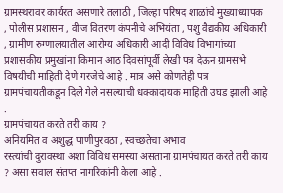ग्रामस्थरावर कार्यरत असणारे तलाठी , जिल्हा परिषद शाळांचे मुख्याध्यापक , पोलीस प्रशासन , वीज वितरण कंपनीचे अभियंता , पशु वैद्यकीय अधिकारी , ग्रामीण रुग्णालयातील आरोग्य अधिकारी आदी विविध विभागांच्या प्रशासकीय प्रमुखांना किमान आठ दिवसांपूर्वी लेखी पत्र देऊन ग्रामसभे विषयीची माहिती देणे गरजेचे आहे . मात्र असे कोणतेही पत्र ग्रामपंचायतीकडून दिले गेले नसल्याची धक्कादायक माहिती उघड झाली आहे .
ग्रामपंचायत करते तरी काय ?
अनियमित व अशुद्ध पाणीपुरवठा , स्वच्छतेचा अभाव
रस्त्यांची दुरावस्था अशा विविध समस्या असताना ग्रामपंचायत करते तरी काय ? असा सवाल संतप्त नागरिकांनी केला आहे .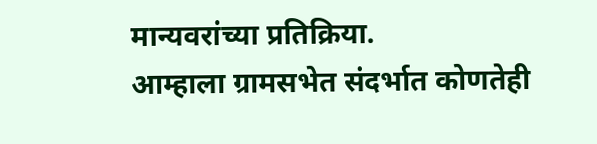मान्यवरांच्या प्रतिक्रिया.
आम्हाला ग्रामसभेत संदर्भात कोणतेही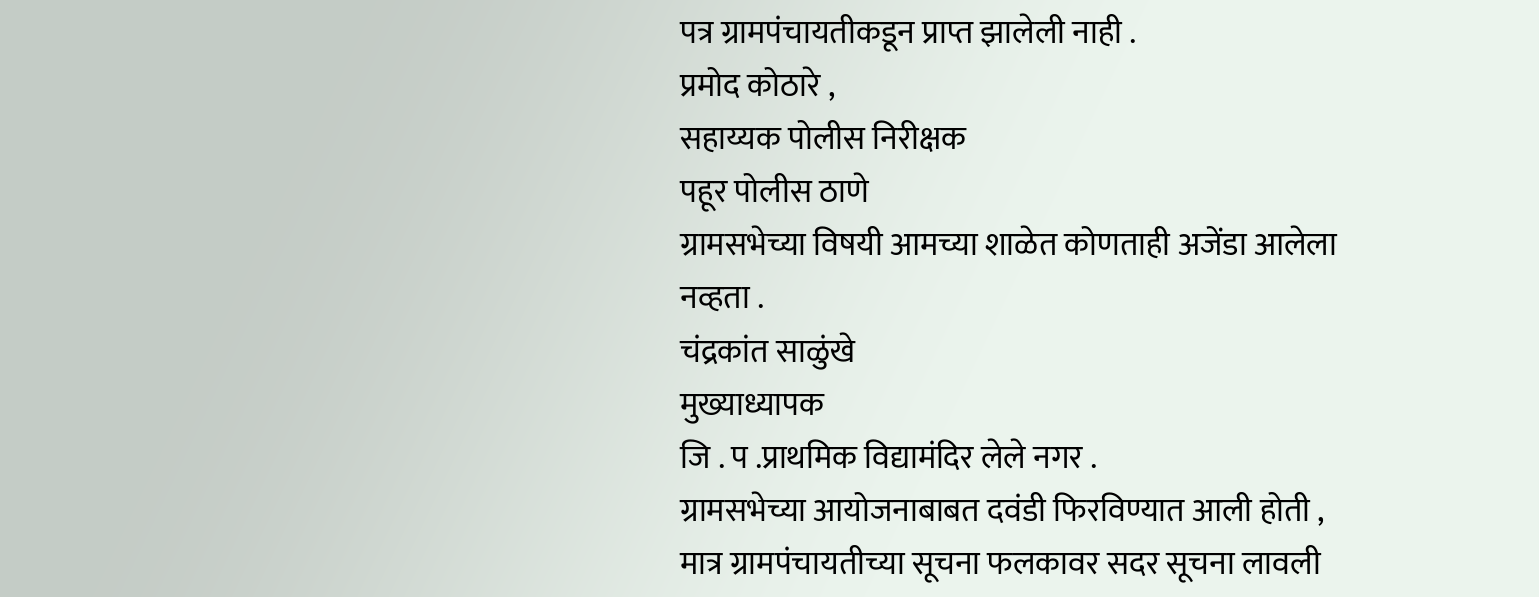पत्र ग्रामपंचायतीकडून प्राप्त झालेली नाही .
प्रमोद कोठारे ,
सहाय्यक पोलीस निरीक्षक
पहूर पोलीस ठाणे
ग्रामसभेच्या विषयी आमच्या शाळेत कोणताही अजेंडा आलेला नव्हता .
चंद्रकांत साळुंखे
मुख्याध्यापक
जि . प .प्राथमिक विद्यामंदिर लेले नगर .
ग्रामसभेच्या आयोजनाबाबत दवंडी फिरविण्यात आली होती , मात्र ग्रामपंचायतीच्या सूचना फलकावर सदर सूचना लावली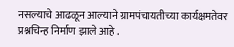नसल्याचे आढळून आल्याने ग्रामपंचायतीच्या कार्यक्षमतेवर प्रश्नचिन्ह निर्माण झाले आहे .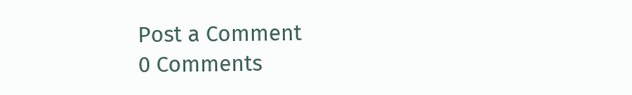Post a Comment
0 Comments